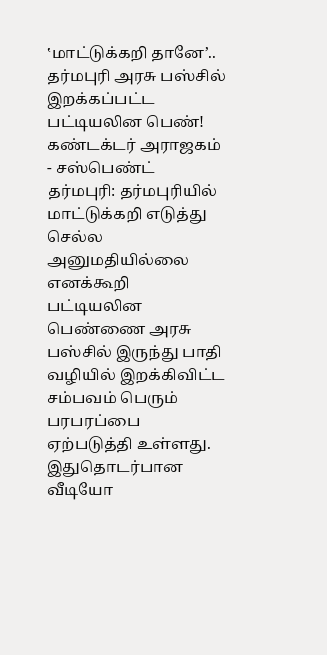‛மாட்டுக்கறி தானே’.. தர்மபுரி அரசு பஸ்சில் இறக்கப்பட்ட பட்டியலின பெண்! கண்டக்டர் அராஜகம் - சஸ்பெண்ட்
தர்மபுரி: தர்மபுரியில் மாட்டுக்கறி எடுத்து செல்ல அனுமதியில்லை எனக்கூறி பட்டியலின பெண்ணை அரசு பஸ்சில் இருந்து பாதி வழியில் இறக்கிவிட்ட சம்பவம் பெரும் பரபரப்பை ஏற்படுத்தி உள்ளது. இதுதொடர்பான வீடியோ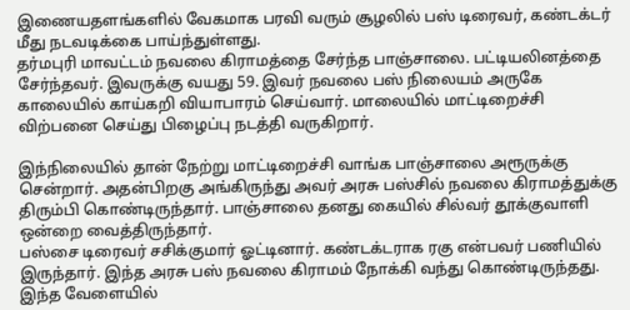இணையதளங்களில் வேகமாக பரவி வரும் சூழலில் பஸ் டிரைவர், கண்டக்டர் மீது நடவடிக்கை பாய்ந்துள்ளது.
தர்மபுரி மாவட்டம் நவலை கிராமத்தை சேர்ந்த பாஞ்சாலை. பட்டியலினத்தை சேர்ந்தவர். இவருக்கு வயது 59. இவர் நவலை பஸ் நிலையம் அருகே காலையில் காய்கறி வியாபாரம் செய்வார். மாலையில் மாட்டிறைச்சி விற்பனை செய்து பிழைப்பு நடத்தி வருகிறார்.

இந்நிலையில் தான் நேற்று மாட்டிறைச்சி வாங்க பாஞ்சாலை அரூருக்கு சென்றார். அதன்பிறகு அங்கிருந்து அவர் அரசு பஸ்சில் நவலை கிராமத்துக்கு திரும்பி கொண்டிருந்தார். பாஞ்சாலை தனது கையில் சில்வர் தூக்குவாளி ஒன்றை வைத்திருந்தார்.
பஸ்சை டிரைவர் சசிக்குமார் ஓட்டினார். கண்டக்டராக ரகு என்பவர் பணியில் இருந்தார். இந்த அரசு பஸ் நவலை கிராமம் நோக்கி வந்து கொண்டிருந்தது. இந்த வேளையில்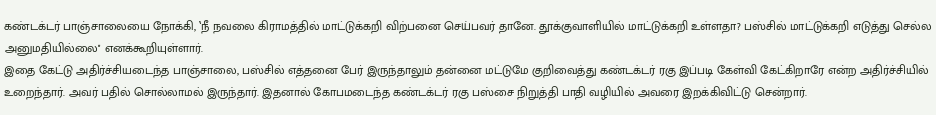கண்டக்டர் பாஞ்சாலையை நோக்கி, ‛நீ நவலை கிராமத்தில் மாட்டுக்கறி விற்பனை செய்பவர் தானே. தூக்குவாளியில் மாட்டுக்கறி உள்ளதா? பஸ்சில் மாட்டுக்கறி எடுத்து செல்ல அனுமதியில்லை'' எனக்கூறியுள்ளார்.
இதை கேட்டு அதிர்ச்சியடைந்த பாஞ்சாலை, பஸ்சில் எத்தனை பேர் இருந்தாலும் தன்னை மட்டுமே குறிவைத்து கண்டக்டர் ரகு இப்படி கேள்வி கேட்கிறாரே என்ற அதிர்ச்சியில் உறைந்தார். அவர் பதில் சொல்லாமல் இருந்தார். இதனால் கோபமடைந்த கண்டக்டர் ரகு பஸ்சை நிறுத்தி பாதி வழியில் அவரை இறக்கிவிட்டு சென்றார்.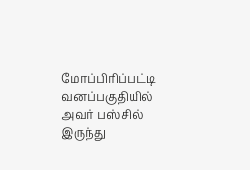மோப்பிரிப்பட்டி வனப்பகுதியில் அவர் பஸ்சில் இருந்து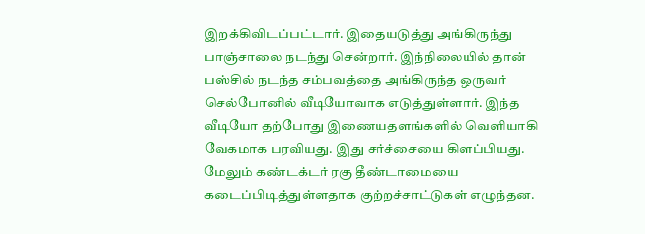இறக்கிவிடப்பட்டார். இதையடுத்து அங்கிருந்து பாஞ்சாலை நடந்து சென்றார். இந்நிலையில் தான் பஸ்சில் நடந்த சம்பவத்தை அங்கிருந்த ஒருவர் செல்போனில் வீடியோவாக எடுத்துள்ளார். இந்த வீடியோ தற்போது இணையதளங்களில் வெளியாகி வேகமாக பரவியது. இது சர்ச்சையை கிளப்பியது. மேலும் கண்டக்டர் ரகு தீண்டாமையை கடைப்பிடித்துள்ளதாக குற்றச்சாட்டுகள் எழுந்தன.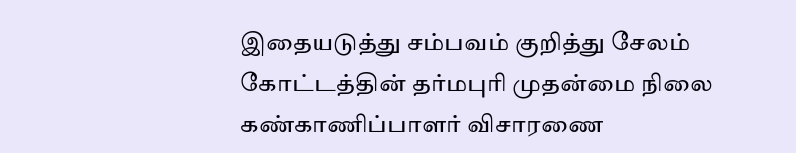இதையடுத்து சம்பவம் குறித்து சேலம் கோட்டத்தின் தர்மபுரி முதன்மை நிலை கண்காணிப்பாளர் விசாரணை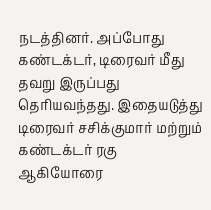நடத்தினர். அப்போது கண்டக்டர், டிரைவர் மீது தவறு இருப்பது தெரியவந்தது. இதையடுத்து டிரைவர் சசிக்குமார் மற்றும் கண்டக்டர் ரகு ஆகியோரை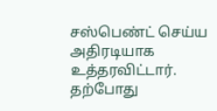சஸ்பெண்ட் செய்ய அதிரடியாக உத்தரவிட்டார். தற்போது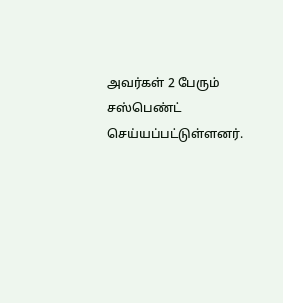அவர்கள் 2 பேரும் சஸ்பெண்ட் செய்யப்பட்டுள்ளனர்.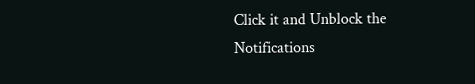Click it and Unblock the Notifications